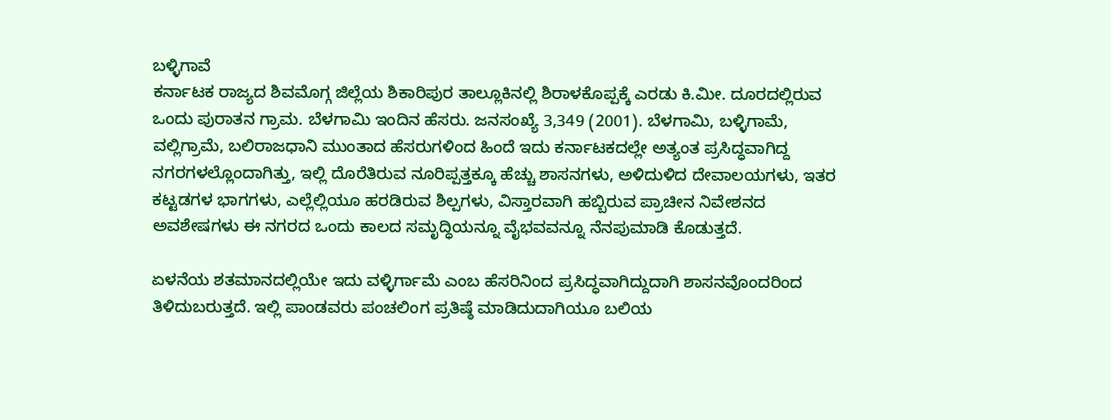ಬಳ್ಳಿಗಾವೆ
ಕರ್ನಾಟಕ ರಾಜ್ಯದ ಶಿವಮೊಗ್ಗ ಜಿಲ್ಲೆಯ ಶಿಕಾರಿಪುರ ತಾಲ್ಲೂಕಿನಲ್ಲಿ ಶಿರಾಳಕೊಪ್ಪಕ್ಕೆ ಎರಡು ಕಿ.ಮೀ. ದೂರದಲ್ಲಿರುವ ಒಂದು ಪುರಾತನ ಗ್ರಾಮ. ಬೆಳಗಾಮಿ ಇಂದಿನ ಹೆಸರು. ಜನಸಂಖ್ಯೆ 3,349 (2001). ಬೆಳಗಾಮಿ, ಬಳ್ಳಿಗಾಮೆ, ವಲ್ಲಿಗ್ರಾಮೆ, ಬಲಿರಾಜಧಾನಿ ಮುಂತಾದ ಹೆಸರುಗಳಿಂದ ಹಿಂದೆ ಇದು ಕರ್ನಾಟಕದಲ್ಲೇ ಅತ್ಯಂತ ಪ್ರಸಿದ್ಧವಾಗಿದ್ದ ನಗರಗಳಲ್ಲೊಂದಾಗಿತ್ತು, ಇಲ್ಲಿ ದೊರೆತಿರುವ ನೂರಿಪ್ಪತ್ತಕ್ಕೂ ಹೆಚ್ಚು ಶಾಸನಗಳು, ಅಳಿದುಳಿದ ದೇವಾಲಯಗಳು, ಇತರ ಕಟ್ಟಡಗಳ ಭಾಗಗಳು, ಎಲ್ಲೆಲ್ಲಿಯೂ ಹರಡಿರುವ ಶಿಲ್ಪಗಳು, ವಿಸ್ತಾರವಾಗಿ ಹಬ್ಬಿರುವ ಪ್ರಾಚೀನ ನಿವೇಶನದ ಅವಶೇಷಗಳು ಈ ನಗರದ ಒಂದು ಕಾಲದ ಸಮೃದ್ಧಿಯನ್ನೂ ವೈಭವವನ್ನೂ ನೆನಪುಮಾಡಿ ಕೊಡುತ್ತದೆ.

ಏಳನೆಯ ಶತಮಾನದಲ್ಲಿಯೇ ಇದು ವಳ್ಳಿರ್ಗಾಮೆ ಎಂಬ ಹೆಸರಿನಿಂದ ಪ್ರಸಿದ್ಧವಾಗಿದ್ದುದಾಗಿ ಶಾಸನವೊಂದರಿಂದ ತಿಳಿದುಬರುತ್ತದೆ. ಇಲ್ಲಿ ಪಾಂಡವರು ಪಂಚಲಿಂಗ ಪ್ರತಿಷ್ಠೆ ಮಾಡಿದುದಾಗಿಯೂ ಬಲಿಯ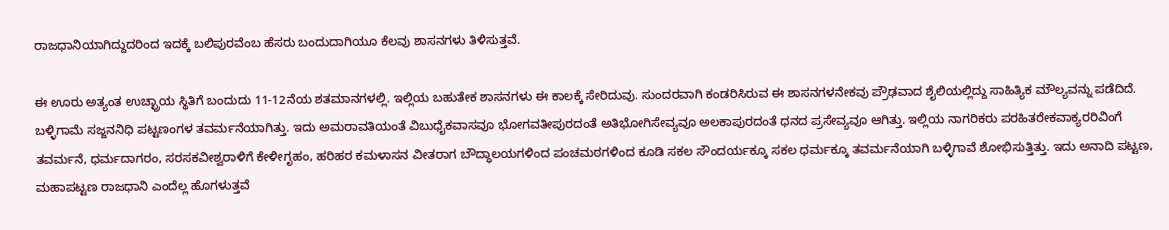ರಾಜಧಾನಿಯಾಗಿದ್ದುದರಿಂದ ಇದಕ್ಕೆ ಬಲಿಪುರವೆಂಬ ಹೆಸರು ಬಂದುದಾಗಿಯೂ ಕೆಲವು ಶಾಸನಗಳು ತಿಳಿಸುತ್ತವೆ.

ಈ ಊರು ಅತ್ಯಂತ ಉಚ್ಛ್ರಾಯ ಸ್ಥಿತಿಗೆ ಬಂದುದು 11-12ನೆಯ ಶತಮಾನಗಳಲ್ಲಿ. ಇಲ್ಲಿಯ ಬಹುತೇಕ ಶಾಸನಗಳು ಈ ಕಾಲಕ್ಕೆ ಸೇರಿದುವು. ಸುಂದರವಾಗಿ ಕಂಡರಿಸಿರುವ ಈ ಶಾಸನಗಳನೇಕವು ಪ್ರೌಢವಾದ ಶೈಲಿಯಲ್ಲಿದ್ದು ಸಾಹಿತ್ಯಿಕ ಮೌಲ್ಯವನ್ನು ಪಡೆದಿದೆ. ಬಳ್ಳಿಗಾಮೆ ಸಜ್ಜನನಿಧಿ ಪಟ್ಟಣಂಗಳ ತವರ್ಮನೆಯಾಗಿತ್ತು. ಇದು ಅಮರಾವತಿಯಂತೆ ವಿಬುಧೈಕವಾಸವೂ ಭೋಗವತೀಪುರದಂತೆ ಅತಿಭೋಗಿಸೇವ್ಯವೂ ಅಲಕಾಪುರದಂತೆ ಧನದ ಪ್ರಸೇವ್ಯವೂ ಆಗಿತ್ತು. ಇಲ್ಲಿಯ ನಾಗರಿಕರು ಪರಹಿತರೇಕವಾಕ್ಯರರಿವಿಂಗೆ ತವರ್ಮನೆ, ಧರ್ಮದಾಗರಂ, ಸರಸಕವೀಶ್ವರಾಳಿಗೆ ಕೇಳೀಗೃಹಂ, ಹರಿಹರ ಕಮಳಾಸನ ವೀತರಾಗ ಬೌದ್ಧಾಲಯಗಳಿಂದ ಪಂಚಮಠಗಳಿಂದ ಕೂಡಿ ಸಕಲ ಸೌಂದರ್ಯಕ್ಕೂ ಸಕಲ ಧರ್ಮಕ್ಕೂ ತವರ್ಮನೆಯಾಗಿ ಬಳ್ಳಿಗಾವೆ ಶೋಭಿಸುತ್ತಿತ್ತು. ಇದು ಅನಾದಿ ಪಟ್ಟಣ, ಮಹಾಪಟ್ಟಣ ರಾಜಧಾನಿ ಎಂದೆಲ್ಲ ಹೊಗಳುತ್ತವೆ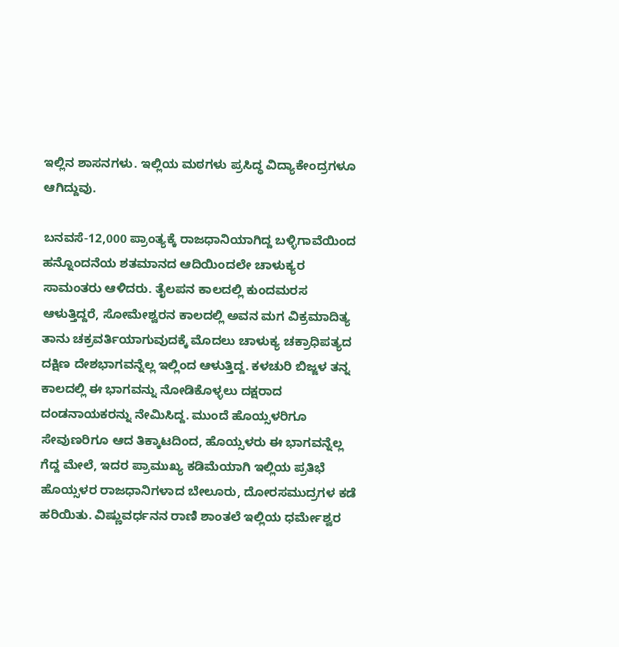ಇಲ್ಲಿನ ಶಾಸನಗಳು. ಇಲ್ಲಿಯ ಮಠಗಳು ಪ್ರಸಿದ್ಧ ವಿದ್ಯಾಕೇಂದ್ರಗಳೂ ಆಗಿದ್ದುವು.

ಬನವಸೆ-12,000 ಪ್ರಾಂತ್ಯಕ್ಕೆ ರಾಜಧಾನಿಯಾಗಿದ್ದ ಬಳ್ಳಿಗಾವೆಯಿಂದ ಹನ್ನೊಂದನೆಯ ಶತಮಾನದ ಆದಿಯಿಂದಲೇ ಚಾಳುಕ್ಯರ ಸಾಮಂತರು ಆಳಿದರು. ತೈಲಪನ ಕಾಲದಲ್ಲಿ ಕುಂದಮರಸ ಆಳುತ್ತಿದ್ದರೆ, ಸೋಮೇಶ್ವರನ ಕಾಲದಲ್ಲಿ ಅವನ ಮಗ ವಿಕ್ರಮಾದಿತ್ಯ ತಾನು ಚಕ್ರವರ್ತಿಯಾಗುವುದಕ್ಕೆ ಮೊದಲು ಚಾಳುಕ್ಯ ಚಕ್ರಾಧಿಪತ್ಯದ ದಕ್ಷಿಣ ದೇಶಭಾಗವನ್ನೆಲ್ಲ ಇಲ್ಲಿಂದ ಆಳುತ್ತಿದ್ದ. ಕಳಚುರಿ ಬಿಜ್ಜಳ ತನ್ನ ಕಾಲದಲ್ಲಿ ಈ ಭಾಗವನ್ನು ನೋಡಿಕೊಳ್ಳಲು ದಕ್ಷರಾದ ದಂಡನಾಯಕರನ್ನು ನೇಮಿಸಿದ್ದ. ಮುಂದೆ ಹೊಯ್ಸಳರಿಗೂ ಸೇವುಣರಿಗೂ ಆದ ತಿಕ್ಕಾಟದಿಂದ, ಹೊಯ್ಸಳರು ಈ ಭಾಗವನ್ನೆಲ್ಲ ಗೆದ್ದ ಮೇಲೆ, ಇದರ ಪ್ರಾಮುಖ್ಯ ಕಡಿಮೆಯಾಗಿ ಇಲ್ಲಿಯ ಪ್ರತಿಭೆ ಹೊಯ್ಸಳರ ರಾಜಧಾನಿಗಳಾದ ಬೇಲೂರು, ದೋರಸಮುದ್ರಗಳ ಕಡೆ ಹರಿಯಿತು. ವಿಷ್ಣುವರ್ಧನನ ರಾಣಿ ಶಾಂತಲೆ ಇಲ್ಲಿಯ ಧರ್ಮೇಶ್ವರ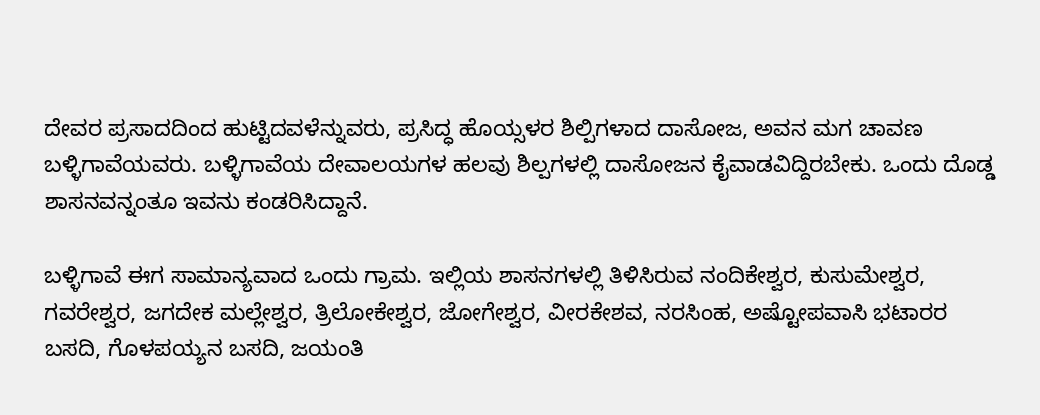ದೇವರ ಪ್ರಸಾದದಿಂದ ಹುಟ್ಟಿದವಳೆನ್ನುವರು, ಪ್ರಸಿದ್ಧ ಹೊಯ್ಸಳರ ಶಿಲ್ಪಿಗಳಾದ ದಾಸೋಜ, ಅವನ ಮಗ ಚಾವಣ ಬಳ್ಳಿಗಾವೆಯವರು. ಬಳ್ಳಿಗಾವೆಯ ದೇವಾಲಯಗಳ ಹಲವು ಶಿಲ್ಪಗಳಲ್ಲಿ ದಾಸೋಜನ ಕೈವಾಡವಿದ್ದಿರಬೇಕು. ಒಂದು ದೊಡ್ಡ ಶಾಸನವನ್ನಂತೂ ಇವನು ಕಂಡರಿಸಿದ್ದಾನೆ.

ಬಳ್ಳಿಗಾವೆ ಈಗ ಸಾಮಾನ್ಯವಾದ ಒಂದು ಗ್ರಾಮ. ಇಲ್ಲಿಯ ಶಾಸನಗಳಲ್ಲಿ ತಿಳಿಸಿರುವ ನಂದಿಕೇಶ್ವರ, ಕುಸುಮೇಶ್ವರ, ಗವರೇಶ್ವರ, ಜಗದೇಕ ಮಲ್ಲೇಶ್ವರ, ತ್ರಿಲೋಕೇಶ್ವರ, ಜೋಗೇಶ್ವರ, ವೀರಕೇಶವ, ನರಸಿಂಹ, ಅಷ್ಟೋಪವಾಸಿ ಭಟಾರರ ಬಸದಿ, ಗೊಳಪಯ್ಯನ ಬಸದಿ, ಜಯಂತಿ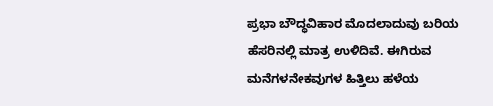ಪ್ರಭಾ ಬೌದ್ಧವಿಹಾರ ಮೊದಲಾದುವು ಬರಿಯ ಹೆಸರಿನಲ್ಲಿ ಮಾತ್ರ ಉಳಿದಿವೆ. ಈಗಿರುವ ಮನೆಗಳನೇಕವುಗಳ ಹಿತ್ತಿಲು ಹಳೆಯ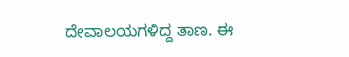ದೇವಾಲಯಗಳಿದ್ದ ತಾಣ. ಈ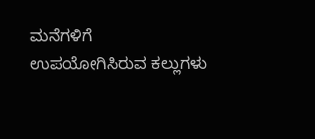ಮನೆಗಳಿಗೆ ಉಪಯೋಗಿಸಿರುವ ಕಲ್ಲುಗಳು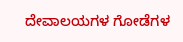ದೇವಾಲಯಗಳ ಗೋಡೆಗಳ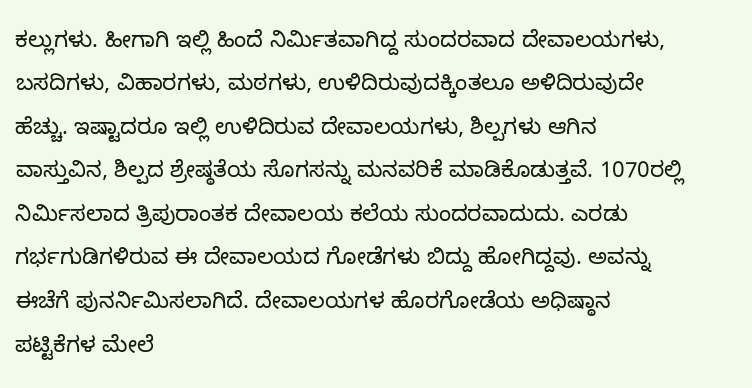ಕಲ್ಲುಗಳು. ಹೀಗಾಗಿ ಇಲ್ಲಿ ಹಿಂದೆ ನಿರ್ಮಿತವಾಗಿದ್ದ ಸುಂದರವಾದ ದೇವಾಲಯಗಳು, ಬಸದಿಗಳು, ವಿಹಾರಗಳು, ಮಠಗಳು, ಉಳಿದಿರುವುದಕ್ಕಿಂತಲೂ ಅಳಿದಿರುವುದೇ ಹೆಚ್ಚು. ಇಷ್ಟಾದರೂ ಇಲ್ಲಿ ಉಳಿದಿರುವ ದೇವಾಲಯಗಳು, ಶಿಲ್ಪಗಳು ಆಗಿನ ವಾಸ್ತುವಿನ, ಶಿಲ್ಪದ ಶ್ರೇಷ್ಠತೆಯ ಸೊಗಸನ್ನು ಮನವರಿಕೆ ಮಾಡಿಕೊಡುತ್ತವೆ. 1070ರಲ್ಲಿ ನಿರ್ಮಿಸಲಾದ ತ್ರಿಪುರಾಂತಕ ದೇವಾಲಯ ಕಲೆಯ ಸುಂದರವಾದುದು. ಎರಡು ಗರ್ಭಗುಡಿಗಳಿರುವ ಈ ದೇವಾಲಯದ ಗೋಡೆಗಳು ಬಿದ್ದು ಹೋಗಿದ್ದವು. ಅವನ್ನು ಈಚೆಗೆ ಪುನರ್ನಿಮಿಸಲಾಗಿದೆ. ದೇವಾಲಯಗಳ ಹೊರಗೋಡೆಯ ಅಧಿಷ್ಠಾನ ಪಟ್ಟಿಕೆಗಳ ಮೇಲೆ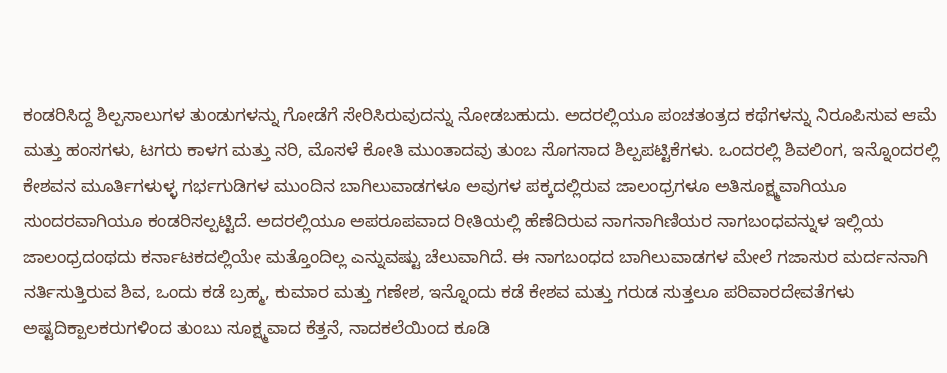ಕಂಡರಿಸಿದ್ದ ಶಿಲ್ಪಸಾಲುಗಳ ತುಂಡುಗಳನ್ನು ಗೋಡೆಗೆ ಸೇರಿಸಿರುವುದನ್ನು ನೋಡಬಹುದು. ಅದರಲ್ಲಿಯೂ ಪಂಚತಂತ್ರದ ಕಥೆಗಳನ್ನು ನಿರೂಪಿಸುವ ಆಮೆ ಮತ್ತು ಹಂಸಗಳು, ಟಗರು ಕಾಳಗ ಮತ್ತು ನರಿ, ಮೊಸಳೆ ಕೋತಿ ಮುಂತಾದವು ತುಂಬ ಸೊಗಸಾದ ಶಿಲ್ಪಪಟ್ಟಿಕೆಗಳು. ಒಂದರಲ್ಲಿ ಶಿವಲಿಂಗ, ಇನ್ನೊಂದರಲ್ಲಿ ಕೇಶವನ ಮೂರ್ತಿಗಳುಳ್ಳ ಗರ್ಭಗುಡಿಗಳ ಮುಂದಿನ ಬಾಗಿಲುವಾಡಗಳೂ ಅವುಗಳ ಪಕ್ಕದಲ್ಲಿರುವ ಜಾಲಂಧ್ರಗಳೂ ಅತಿಸೂಕ್ಷ್ಮವಾಗಿಯೂ ಸುಂದರವಾಗಿಯೂ ಕಂಡರಿಸಲ್ಪಟ್ಟಿದೆ. ಅದರಲ್ಲಿಯೂ ಅಪರೂಪವಾದ ರೀತಿಯಲ್ಲಿ ಹೆಣೆದಿರುವ ನಾಗನಾಗಿಣಿಯರ ನಾಗಬಂಧವನ್ನುಳ ಇಲ್ಲಿಯ ಜಾಲಂಧ್ರದಂಥದು ಕರ್ನಾಟಕದಲ್ಲಿಯೇ ಮತ್ತೊಂದಿಲ್ಲ ಎನ್ನುವಷ್ಟು ಚೆಲುವಾಗಿದೆ. ಈ ನಾಗಬಂಧದ ಬಾಗಿಲುವಾಡಗಳ ಮೇಲೆ ಗಜಾಸುರ ಮರ್ದನನಾಗಿ ನರ್ತಿಸುತ್ತಿರುವ ಶಿವ, ಒಂದು ಕಡೆ ಬ್ರಹ್ಮ, ಕುಮಾರ ಮತ್ತು ಗಣೇಶ, ಇನ್ನೊಂದು ಕಡೆ ಕೇಶವ ಮತ್ತು ಗರುಡ ಸುತ್ತಲೂ ಪರಿವಾರದೇವತೆಗಳು ಅಷ್ಟದಿಕ್ಪಾಲಕರುಗಳಿಂದ ತುಂಬು ಸೂಕ್ಷ್ಮವಾದ ಕೆತ್ತನೆ, ನಾದಕಲೆಯಿಂದ ಕೂಡಿ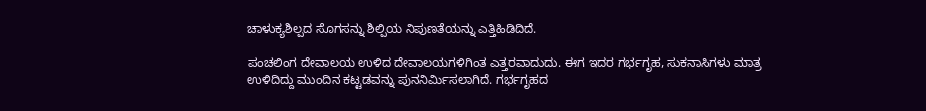ಚಾಳುಕ್ಯಶಿಲ್ಪದ ಸೊಗಸನ್ನು ಶಿಲ್ಪಿಯ ನಿಪುಣತೆಯನ್ನು ಎತ್ತಿಹಿಡಿದಿದೆ.

ಪಂಚಲಿಂಗ ದೇವಾಲಯ ಉಳಿದ ದೇವಾಲಯಗಳಿಗಿಂತ ಎತ್ತರವಾದುದು. ಈಗ ಇದರ ಗರ್ಭಗೃಹ, ಸುಕನಾಸಿಗಳು ಮಾತ್ರ ಉಳಿದಿದ್ದು ಮುಂದಿನ ಕಟ್ಟಡವನ್ನು ಪುನನಿರ್ಮಿಸಲಾಗಿದೆ. ಗರ್ಭಗೃಹದ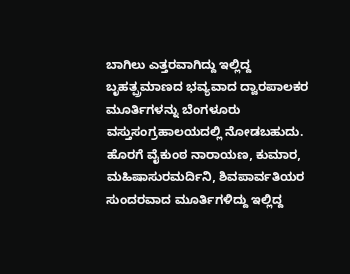ಬಾಗಿಲು ಎತ್ತರವಾಗಿದ್ದು ಇಲ್ಲಿದ್ದ ಬೃಹತ್ಪ್ರಮಾಣದ ಭವ್ಯವಾದ ದ್ವಾರಪಾಲಕರ ಮೂರ್ತಿಗಳನ್ನು ಬೆಂಗಳೂರು ವಸ್ತುಸಂಗ್ರಹಾಲಯದಲ್ಲಿ ನೋಡಬಹುದು. ಹೊರಗೆ ವೈಕುಂಠ ನಾರಾಯಣ, ಕುಮಾರ, ಮಹಿಷಾಸುರಮರ್ದಿನಿ, ಶಿವಪಾರ್ವತಿಯರ ಸುಂದರವಾದ ಮೂರ್ತಿಗಳಿದ್ದು ಇಲ್ಲಿದ್ದ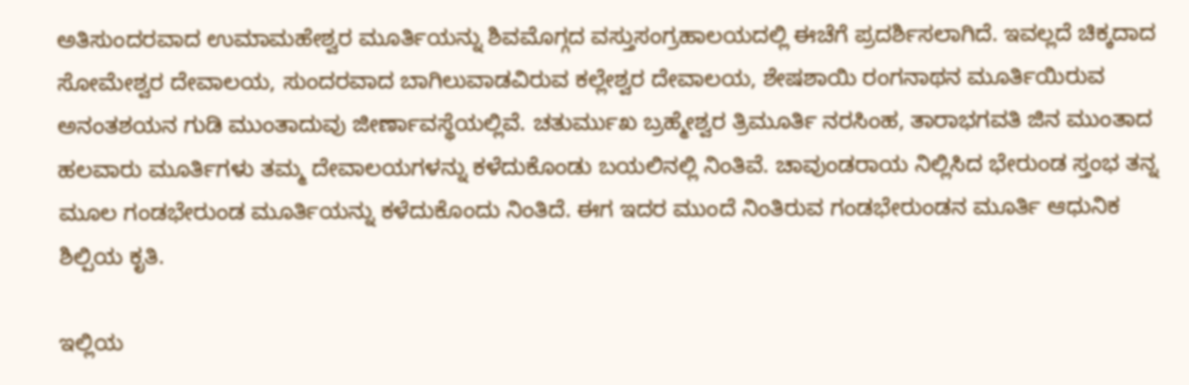ಅತಿಸುಂದರವಾದ ಉಮಾಮಹೇಶ್ವರ ಮೂರ್ತಿಯನ್ನು ಶಿವಮೊಗ್ಗದ ವಸ್ತುಸಂಗ್ರಹಾಲಯದಲ್ಲಿ ಈಚೆಗೆ ಪ್ರದರ್ಶಿಸಲಾಗಿದೆ. ಇವಲ್ಲದೆ ಚಿಕ್ಕದಾದ ಸೋಮೇಶ್ವರ ದೇವಾಲಯ, ಸುಂದರವಾದ ಬಾಗಿಲುವಾಡವಿರುವ ಕಲ್ಲೇಶ್ವರ ದೇವಾಲಯ, ಶೇಷಶಾಯಿ ರಂಗನಾಥನ ಮೂರ್ತಿಯಿರುವ ಅನಂತಶಯನ ಗುಡಿ ಮುಂತಾದುವು ಜೀರ್ಣಾವಸ್ಥೆಯಲ್ಲಿವೆ. ಚತುರ್ಮುಖ ಬ್ರಹ್ಮೇಶ್ವರ ತ್ರಿಮೂರ್ತಿ ನರಸಿಂಹ, ತಾರಾಭಗವತಿ ಜಿನ ಮುಂತಾದ ಹಲವಾರು ಮೂರ್ತಿಗಳು ತಮ್ಮ ದೇವಾಲಯಗಳನ್ನು ಕಳೆದುಕೊಂಡು ಬಯಲಿನಲ್ಲಿ ನಿಂತಿವೆ. ಚಾವುಂಡರಾಯ ನಿಲ್ಲಿಸಿದ ಭೇರುಂಡ ಸ್ತಂಭ ತನ್ನ ಮೂಲ ಗಂಡಭೇರುಂಡ ಮೂರ್ತಿಯನ್ನು ಕಳೆದುಕೊಂದು ನಿಂತಿದೆ. ಈಗ ಇದರ ಮುಂದೆ ನಿಂತಿರುವ ಗಂಡಭೇರುಂಡನ ಮೂರ್ತಿ ಆಧುನಿಕ ಶಿಲ್ಪಿಯ ಕೃತಿ.

ಇಲ್ಲಿಯ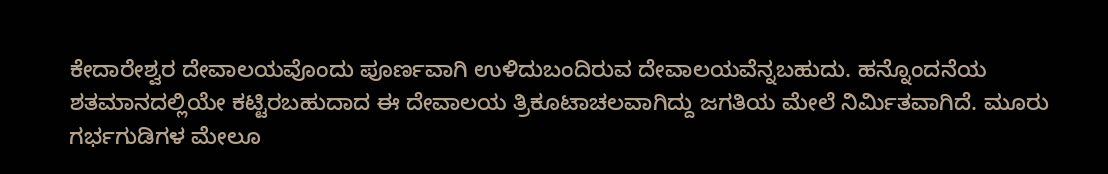ಕೇದಾರೇಶ್ವರ ದೇವಾಲಯವೊಂದು ಪೂರ್ಣವಾಗಿ ಉಳಿದುಬಂದಿರುವ ದೇವಾಲಯವೆನ್ನಬಹುದು. ಹನ್ನೊಂದನೆಯ ಶತಮಾನದಲ್ಲಿಯೇ ಕಟ್ಟಿರಬಹುದಾದ ಈ ದೇವಾಲಯ ತ್ರಿಕೂಟಾಚಲವಾಗಿದ್ದು ಜಗತಿಯ ಮೇಲೆ ನಿರ್ಮಿತವಾಗಿದೆ. ಮೂರು ಗರ್ಭಗುಡಿಗಳ ಮೇಲೂ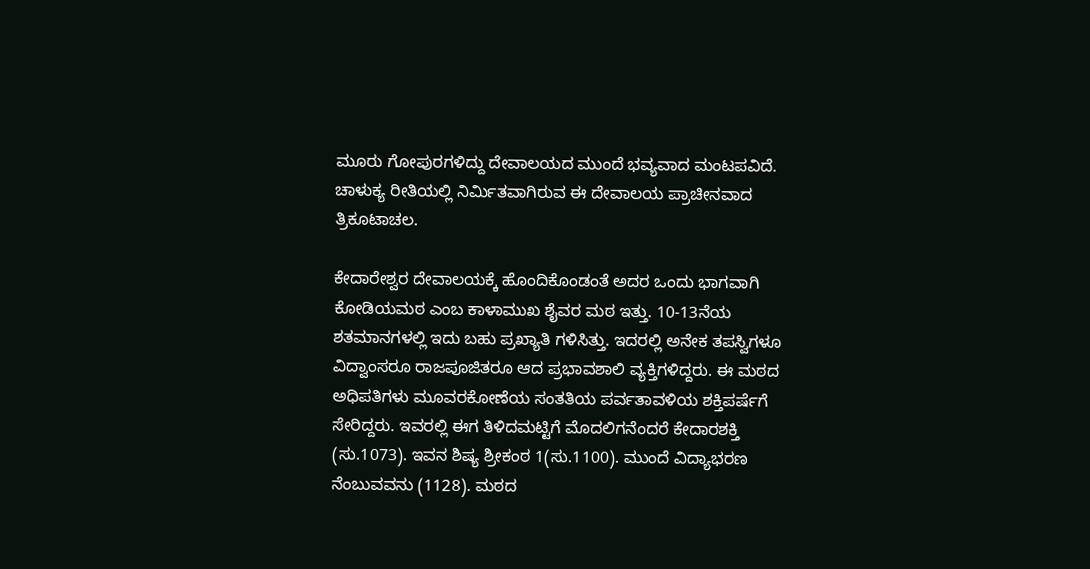ಮೂರು ಗೋಪುರಗಳಿದ್ದು ದೇವಾಲಯದ ಮುಂದೆ ಭವ್ಯವಾದ ಮಂಟಪವಿದೆ. ಚಾಳುಕ್ಯ ರೀತಿಯಲ್ಲಿ ನಿರ್ಮಿತವಾಗಿರುವ ಈ ದೇವಾಲಯ ಪ್ರಾಚೀನವಾದ ತ್ರಿಕೂಟಾಚಲ.

ಕೇದಾರೇಶ್ವರ ದೇವಾಲಯಕ್ಕೆ ಹೊಂದಿಕೊಂಡಂತೆ ಅದರ ಒಂದು ಭಾಗವಾಗಿ ಕೋಡಿಯಮಠ ಎಂಬ ಕಾಳಾಮುಖ ಶೈವರ ಮಠ ಇತ್ತು. 10-13ನೆಯ ಶತಮಾನಗಳಲ್ಲಿ ಇದು ಬಹು ಪ್ರಖ್ಯಾತಿ ಗಳಿಸಿತ್ತು. ಇದರಲ್ಲಿ ಅನೇಕ ತಪಸ್ವಿಗಳೂ ವಿದ್ವಾಂಸರೂ ರಾಜಪೂಜಿತರೂ ಆದ ಪ್ರಭಾವಶಾಲಿ ವ್ಯಕ್ತಿಗಳಿದ್ದರು. ಈ ಮಠದ ಅಧಿಪತಿಗಳು ಮೂವರಕೋಣೆಯ ಸಂತತಿಯ ಪರ್ವತಾವಳಿಯ ಶಕ್ತಿಪರ್ಷೆಗೆ ಸೇರಿದ್ದರು. ಇವರಲ್ಲಿ ಈಗ ತಿಳಿದಮಟ್ಟಿಗೆ ಮೊದಲಿಗನೆಂದರೆ ಕೇದಾರಶಕ್ತಿ (ಸು.1073). ಇವನ ಶಿಷ್ಯ ಶ್ರೀಕಂಠ 1(ಸು.1100). ಮುಂದೆ ವಿದ್ಯಾಭರಣ ನೆಂಬುವವನು (1128). ಮಠದ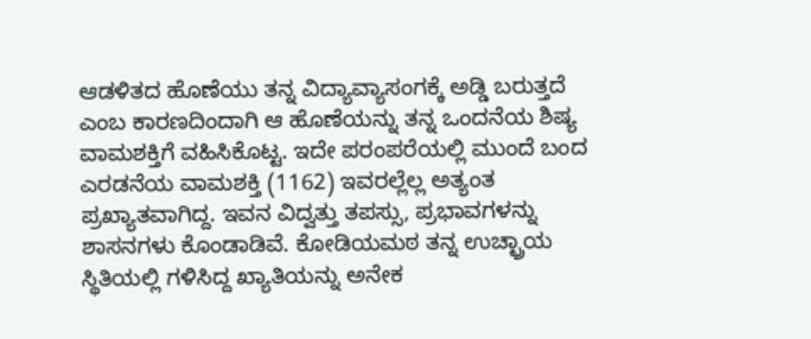ಆಡಳಿತದ ಹೊಣೆಯು ತನ್ನ ವಿದ್ಯಾವ್ಯಾಸಂಗಕ್ಕೆ ಅಡ್ಡಿ ಬರುತ್ತದೆ ಎಂಬ ಕಾರಣದಿಂದಾಗಿ ಆ ಹೊಣೆಯನ್ನು ತನ್ನ ಒಂದನೆಯ ಶಿಷ್ಯ ವಾಮಶಕ್ತಿಗೆ ವಹಿಸಿಕೊಟ್ಟ. ಇದೇ ಪರಂಪರೆಯಲ್ಲಿ ಮುಂದೆ ಬಂದ ಎರಡನೆಯ ವಾಮಶಕ್ತಿ (1162) ಇವರಲ್ಲೆಲ್ಲ ಅತ್ಯಂತ ಪ್ರಖ್ಯಾತವಾಗಿದ್ದ. ಇವನ ವಿದ್ವತ್ತು ತಪಸ್ಸು, ಪ್ರಭಾವಗಳನ್ನು ಶಾಸನಗಳು ಕೊಂಡಾಡಿವೆ. ಕೋಡಿಯಮಠ ತನ್ನ ಉಚ್ಛ್ರಾಯ ಸ್ಥಿತಿಯಲ್ಲಿ ಗಳಿಸಿದ್ದ ಖ್ಯಾತಿಯನ್ನು ಅನೇಕ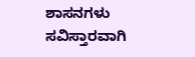ಶಾಸನಗಳು ಸವಿಸ್ತಾರವಾಗಿ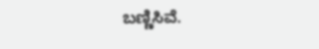ಬಣ್ಣಿಸಿವೆ.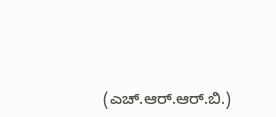(ಎಚ್.ಆರ್.ಆರ್.ಬಿ.)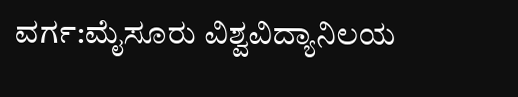ವರ್ಗ:ಮೈಸೂರು ವಿಶ್ವವಿದ್ಯಾನಿಲಯ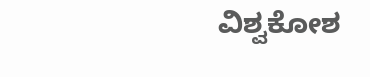ವಿಶ್ವಕೋಶ